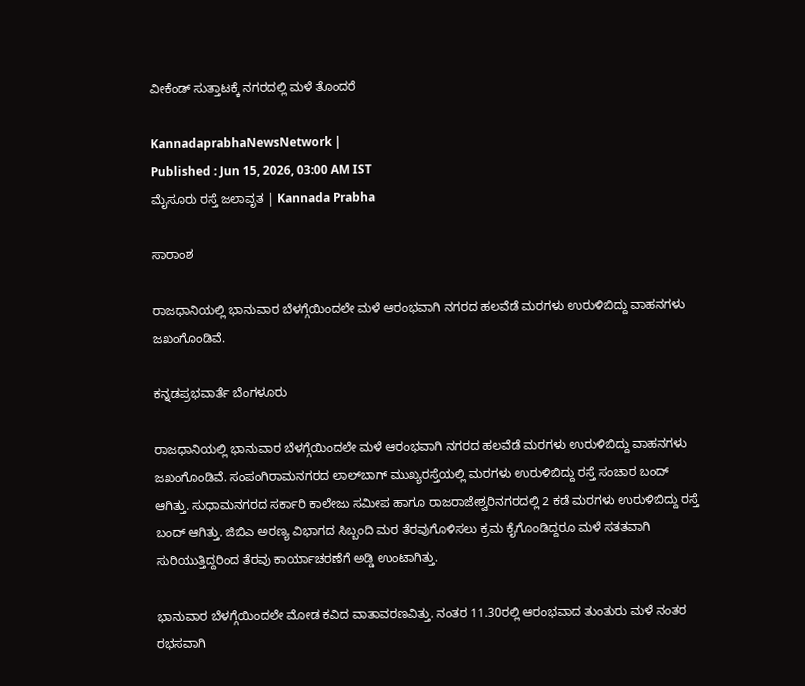ವೀಕೆಂಡ್‌ ಸುತ್ತಾಟಕ್ಕೆ ನಗರದಲ್ಲಿ ಮಳೆ ತೊಂದರೆ

KannadaprabhaNewsNetwork |
Published : Jun 15, 2026, 03:00 AM IST
ಮೈಸೂರು ರಸ್ತೆ ಜಲಾವೃತ | Kannada Prabha

ಸಾರಾಂಶ

ರಾಜಧಾನಿಯಲ್ಲಿ ಭಾನುವಾರ ಬೆಳಗ್ಗೆಯಿಂದಲೇ ಮಳೆ ಆರಂಭವಾಗಿ ನಗರದ ಹಲವೆಡೆ ಮರಗಳು ಉರುಳಿಬಿದ್ದು ವಾಹನಗಳು ಜಖಂಗೊಂಡಿವೆ.

ಕನ್ನಡಪ್ರಭವಾರ್ತೆ ಬೆಂಗಳೂರು

ರಾಜಧಾನಿಯಲ್ಲಿ ಭಾನುವಾರ ಬೆಳಗ್ಗೆಯಿಂದಲೇ ಮಳೆ ಆರಂಭವಾಗಿ ನಗರದ ಹಲವೆಡೆ ಮರಗಳು ಉರುಳಿಬಿದ್ದು ವಾಹನಗಳು ಜಖಂಗೊಂಡಿವೆ. ಸಂಪಂಗಿರಾಮನಗರದ ಲಾಲ್‌ಬಾಗ್ ಮುಖ್ಯರಸ್ತೆಯಲ್ಲಿ ಮರಗಳು ಉರುಳಿಬಿದ್ದು ರಸ್ತೆ ಸಂಚಾರ ಬಂದ್ ಆಗಿತ್ತು. ಸುಧಾಮನಗರದ ಸರ್ಕಾರಿ ಕಾಲೇಜು ಸಮೀಪ ಹಾಗೂ ರಾಜರಾಜೇಶ್ವರಿನಗರದಲ್ಲಿ 2 ಕಡೆ ಮರಗಳು ಉರುಳಿಬಿದ್ದು ರಸ್ತೆ ಬಂದ್ ಆಗಿತ್ತು. ಜಿಬಿಎ ಅರಣ್ಯ ವಿಭಾಗದ ಸಿಬ್ಬಂದಿ ಮರ ತೆರವುಗೊಳಿಸಲು ಕ್ರಮ ಕೈಗೊಂಡಿದ್ದರೂ ಮಳೆ ಸತತವಾಗಿ ಸುರಿಯುತ್ತಿದ್ದರಿಂದ ತೆರವು ಕಾರ್ಯಾಚರಣೆಗೆ ಅಡ್ಡಿ ಉಂಟಾಗಿತ್ತು.

ಭಾನುವಾರ ಬೆಳಗ್ಗೆಯಿಂದಲೇ ಮೋಡ ಕವಿದ ವಾತಾವರಣವಿತ್ತು. ನಂತರ 11.30ರಲ್ಲಿ ಆರಂಭವಾದ ತುಂತುರು ಮಳೆ ನಂತರ ರಭಸವಾಗಿ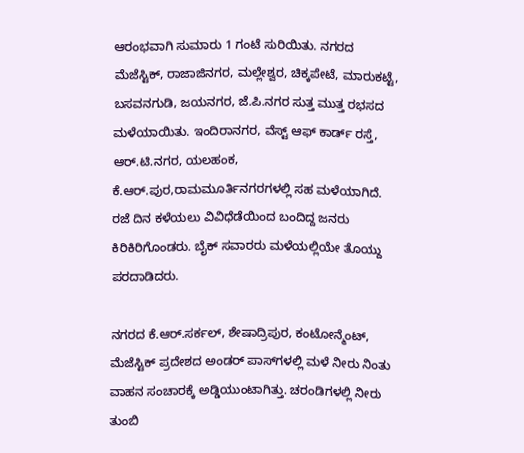ಆರಂಭವಾಗಿ ಸುಮಾರು 1 ಗಂಟೆ ಸುರಿಯಿತು. ನಗರದ ಮೆಜೆಸ್ಟಿಕ್, ರಾಜಾಜಿನಗರ, ಮಲ್ಲೇಶ್ವರ, ಚಿಕ್ಕಪೇಟೆ, ಮಾರುಕಟ್ಟೆ, ಬಸವನಗುಡಿ, ಜಯನಗರ, ಜೆ.ಪಿ.ನಗರ ಸುತ್ತ ಮುತ್ತ ರಭಸದ ಮಳೆಯಾಯಿತು. ಇಂದಿರಾನಗರ, ವೆಸ್ಟ್ ಆಫ್ ಕಾರ್ಡ್ ರಸ್ತೆ, ಆರ್.ಟಿ.ನಗರ, ಯಲಹಂಕ, ಕೆ.ಆರ್.ಪುರ,ರಾಮಮೂರ್ತಿನಗರಗಳಲ್ಲಿ ಸಹ ಮಳೆಯಾಗಿದೆ. ರಜೆ ದಿನ ಕಳೆಯಲು ವಿವಿಧೆಡೆಯಿಂದ ಬಂದಿದ್ದ ಜನರು ಕಿರಿಕಿರಿಗೊಂಡರು. ಬೈಕ್‌ ಸವಾರರು ಮಳೆಯಲ್ಲಿಯೇ ತೊಯ್ದು ಪರದಾಡಿದರು.

ನಗರದ ಕೆ.ಆರ್.ಸರ್ಕಲ್, ಶೇಷಾದ್ರಿಪುರ, ಕಂಟೋನ್ಮೆಂಟ್, ಮೆಜೆಸ್ಟಿಕ್ ಪ್ರದೇಶದ ಅಂಡರ್ ಪಾಸ್‌ಗಳಲ್ಲಿ ಮಳೆ ನೀರು ನಿಂತು ವಾಹನ ಸಂಚಾರಕ್ಕೆ ಅಡ್ಡಿಯುಂಟಾಗಿತ್ತು. ಚರಂಡಿಗಳಲ್ಲಿ ನೀರು ತುಂಬಿ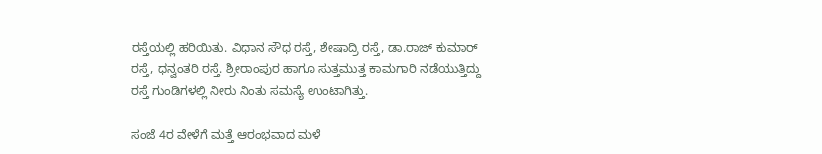ರಸ್ತೆಯಲ್ಲಿ ಹರಿಯಿತು. ವಿಧಾನ ಸೌಧ ರಸ್ತೆ, ಶೇಷಾದ್ರಿ ರಸ್ತೆ, ಡಾ.ರಾಜ್ ಕುಮಾರ್ ರಸ್ತೆ, ಧನ್ವಂತರಿ ರಸ್ತೆ. ಶ್ರೀರಾಂಪುರ ಹಾಗೂ ಸುತ್ತಮುತ್ತ ಕಾಮಗಾರಿ ನಡೆಯುತ್ತಿದ್ದು ರಸ್ತೆ ಗುಂಡಿಗಳಲ್ಲಿ ನೀರು ನಿಂತು ಸಮಸ್ಯೆ ಉಂಟಾಗಿತ್ತು.

ಸಂಜೆ 4ರ ವೇಳೆಗೆ ಮತ್ತೆ ಆರಂಭವಾದ ಮಳೆ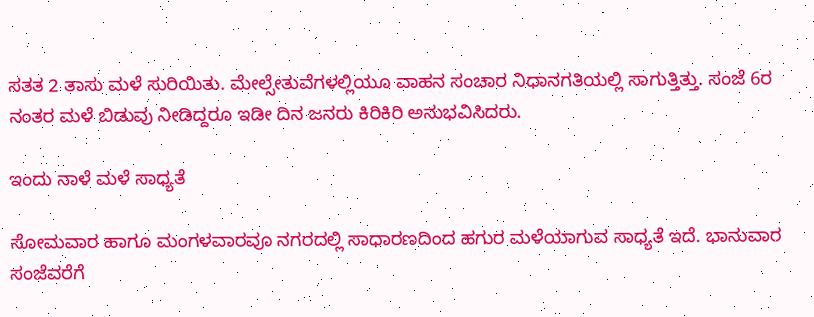ಸತತ 2 ತಾಸು ಮಳೆ ಸುರಿಯಿತು. ಮೇಲ್ಸೇತುವೆಗಳಲ್ಲಿಯೂ ವಾಹನ ಸಂಚಾರ ನಿಧಾನಗತಿಯಲ್ಲಿ ಸಾಗುತ್ತಿತ್ತು. ಸಂಜೆ 6ರ ನಂತರ ಮಳೆ ಬಿಡುವು ನೀಡಿದ್ದರೂ ಇಡೀ ದಿನ ಜನರು ಕಿರಿಕಿರಿ ಅನುಭವಿಸಿದರು.

ಇಂದು ನಾಳೆ ಮಳೆ ಸಾಧ್ಯತೆ

ಸೋಮವಾರ ಹಾಗೂ ಮಂಗಳವಾರವೂ ನಗರದಲ್ಲಿ ಸಾಧಾರಣದಿಂದ ಹಗುರ ಮಳೆಯಾಗುವ ಸಾಧ್ಯತೆ ಇದೆ. ಭಾನುವಾರ ಸಂಜೆವರೆಗೆ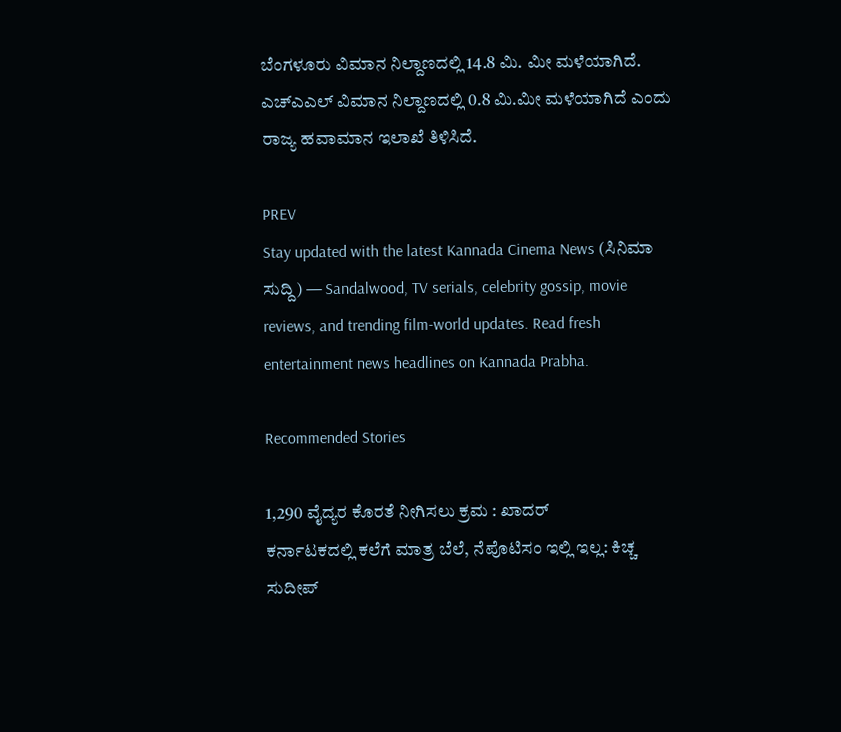ಬೆಂಗಳೂರು ವಿಮಾನ ನಿಲ್ದಾಣದಲ್ಲಿ 14.8 ಮಿ. ಮೀ ಮಳೆಯಾಗಿದೆ. ಎಚ್ಎಎಲ್ ವಿಮಾನ ನಿಲ್ದಾಣದಲ್ಲಿ 0.8 ಮಿ.ಮೀ ಮಳೆಯಾಗಿದೆ ಎಂದು ರಾಜ್ಯ ಹವಾಮಾನ ಇಲಾಖೆ ತಿಳಿಸಿದೆ.

PREV
Stay updated with the latest Kannada Cinema News (ಸಿನಿಮಾ ಸುದ್ದಿ) — Sandalwood, TV serials, celebrity gossip, movie reviews, and trending film-world updates. Read fresh entertainment news headlines on Kannada Prabha.

Recommended Stories

1,290 ವೈದ್ಯರ ಕೊರತೆ ನೀಗಿಸಲು ಕ್ರಮ : ಖಾದರ್
ಕರ್ನಾಟಕದಲ್ಲಿ ಕಲೆಗೆ ಮಾತ್ರ ಬೆಲೆ, ನೆಪೊಟಿಸಂ ಇಲ್ಲಿ ಇಲ್ಲ: ಕಿಚ್ಚ ಸುದೀಪ್